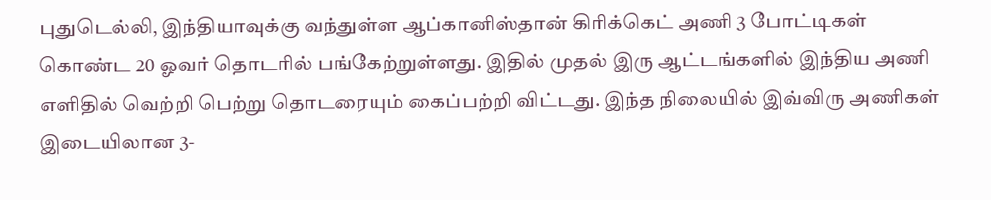புதுடெல்லி, இந்தியாவுக்கு வந்துள்ள ஆப்கானிஸ்தான் கிரிக்கெட் அணி 3 போட்டிகள் கொண்ட 20 ஓவர் தொடரில் பங்கேற்றுள்ளது. இதில் முதல் இரு ஆட்டங்களில் இந்திய அணி எளிதில் வெற்றி பெற்று தொடரையும் கைப்பற்றி விட்டது. இந்த நிலையில் இவ்விரு அணிகள் இடையிலான 3-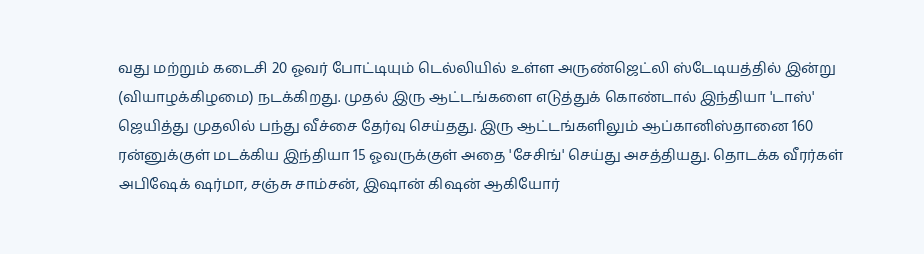வது மற்றும் கடைசி 20 ஓவர் போட்டியும் டெல்லியில் உள்ள அருண்ஜெட்லி ஸ்டேடியத்தில் இன்று (வியாழக்கிழமை) நடக்கிறது. முதல் இரு ஆட்டங்களை எடுத்துக் கொண்டால் இந்தியா 'டாஸ்' ஜெயித்து முதலில் பந்து வீச்சை தேர்வு செய்தது. இரு ஆட்டங்களிலும் ஆப்கானிஸ்தானை 160 ரன்னுக்குள் மடக்கிய இந்தியா 15 ஓவருக்குள் அதை 'சேசிங்' செய்து அசத்தியது. தொடக்க வீரர்கள் அபிஷேக் ஷர்மா, சஞ்சு சாம்சன், இஷான் கிஷன் ஆகியோர்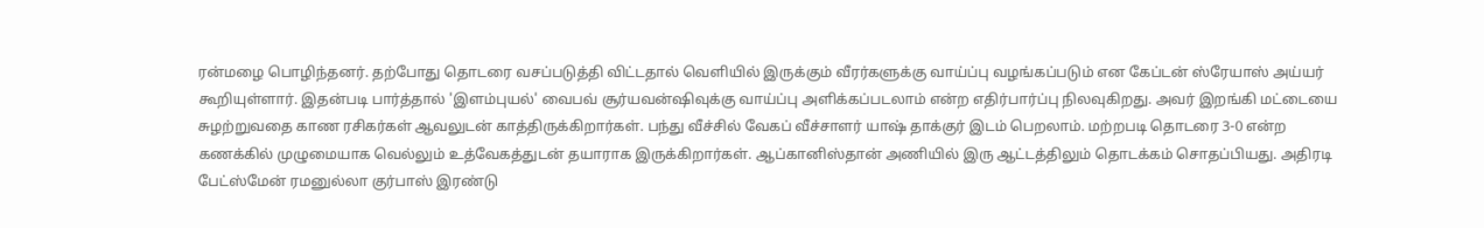ரன்மழை பொழிந்தனர். தற்போது தொடரை வசப்படுத்தி விட்டதால் வெளியில் இருக்கும் வீரர்களுக்கு வாய்ப்பு வழங்கப்படும் என கேப்டன் ஸ்ரேயாஸ் அய்யர் கூறியுள்ளார். இதன்படி பார்த்தால் 'இளம்புயல்' வைபவ் சூர்யவன்ஷிவுக்கு வாய்ப்பு அளிக்கப்படலாம் என்ற எதிர்பார்ப்பு நிலவுகிறது. அவர் இறங்கி மட்டையை சுழற்றுவதை காண ரசிகர்கள் ஆவலுடன் காத்திருக்கிறார்கள். பந்து வீச்சில் வேகப் வீச்சாளர் யாஷ் தாக்குர் இடம் பெறலாம். மற்றபடி தொடரை 3-0 என்ற கணக்கில் முழுமையாக வெல்லும் உத்வேகத்துடன் தயாராக இருக்கிறார்கள். ஆப்கானிஸ்தான் அணியில் இரு ஆட்டத்திலும் தொடக்கம் சொதப்பியது. அதிரடி பேட்ஸ்மேன் ரமனுல்லா குர்பாஸ் இரண்டு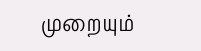முறையும்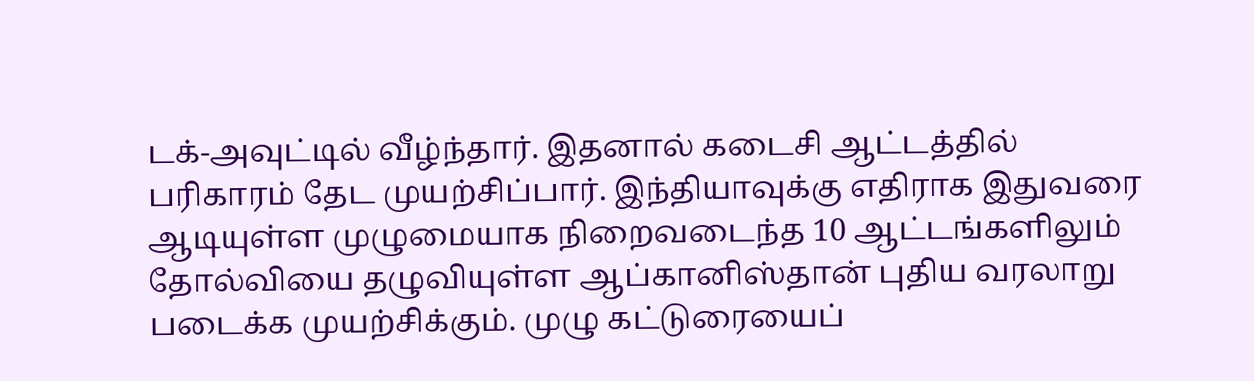டக்-அவுட்டில் வீழ்ந்தார். இதனால் கடைசி ஆட்டத்தில் பரிகாரம் தேட முயற்சிப்பார். இந்தியாவுக்கு எதிராக இதுவரை ஆடியுள்ள முழுமையாக நிறைவடைந்த 10 ஆட்டங்களிலும் தோல்வியை தழுவியுள்ள ஆப்கானிஸ்தான் புதிய வரலாறு படைக்க முயற்சிக்கும். முழு கட்டுரையைப்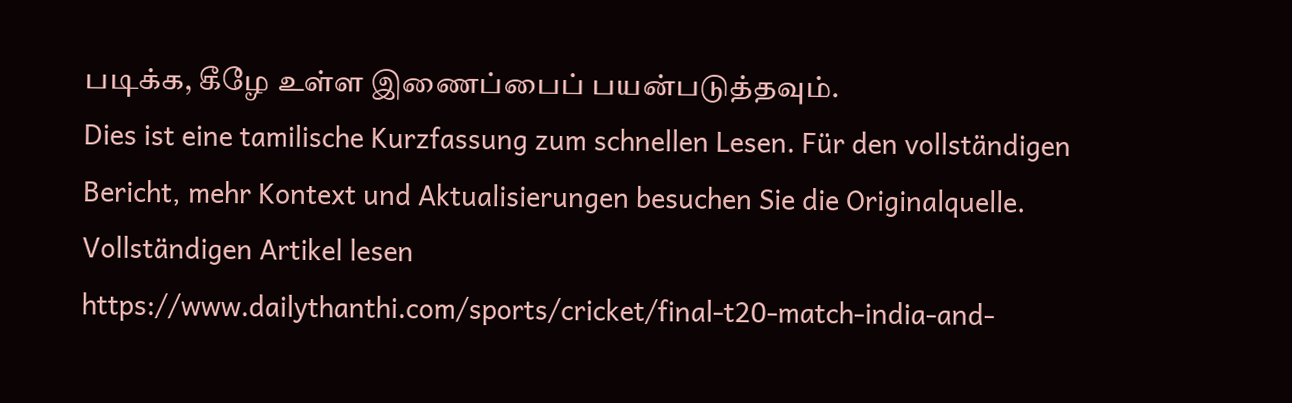படிக்க, கீழே உள்ள இணைப்பைப் பயன்படுத்தவும்.
Dies ist eine tamilische Kurzfassung zum schnellen Lesen. Für den vollständigen Bericht, mehr Kontext und Aktualisierungen besuchen Sie die Originalquelle.
Vollständigen Artikel lesen
https://www.dailythanthi.com/sports/cricket/final-t20-match-india-and-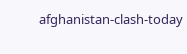afghanistan-clash-today